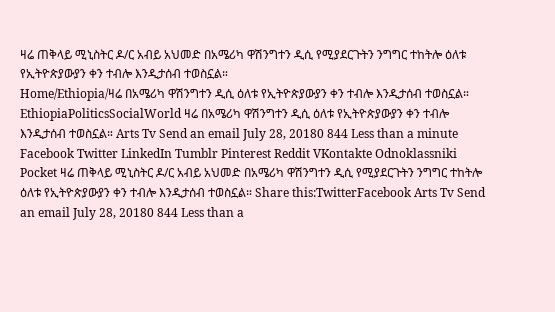ዛሬ ጠቅላይ ሚኒስትር ዶ/ር አብይ አህመድ በአሜሪካ ዋሽንግተን ዲሲ የሚያደርጉትን ንግግር ተከትሎ ዕለቱ የኢትዮጵያውያን ቀን ተብሎ እንዲታሰብ ተወስኗል።
Home/Ethiopia/ዛሬ በአሜሪካ ዋሽንግተን ዲሲ ዕለቱ የኢትዮጵያውያን ቀን ተብሎ እንዲታሰብ ተወስኗል። EthiopiaPoliticsSocialWorld ዛሬ በአሜሪካ ዋሽንግተን ዲሲ ዕለቱ የኢትዮጵያውያን ቀን ተብሎ እንዲታሰብ ተወስኗል። Arts Tv Send an email July 28, 20180 844 Less than a minute Facebook Twitter LinkedIn Tumblr Pinterest Reddit VKontakte Odnoklassniki Pocket ዛሬ ጠቅላይ ሚኒስትር ዶ/ር አብይ አህመድ በአሜሪካ ዋሽንግተን ዲሲ የሚያደርጉትን ንግግር ተከትሎ ዕለቱ የኢትዮጵያውያን ቀን ተብሎ እንዲታሰብ ተወስኗል። Share this:TwitterFacebook Arts Tv Send an email July 28, 20180 844 Less than a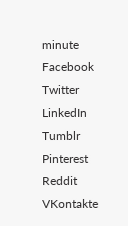minute Facebook Twitter LinkedIn Tumblr Pinterest Reddit VKontakte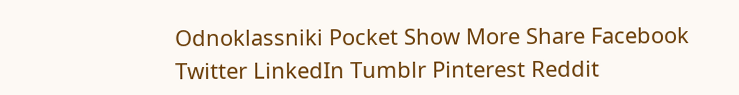Odnoklassniki Pocket Show More Share Facebook Twitter LinkedIn Tumblr Pinterest Reddit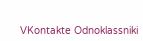VKontakte Odnoklassniki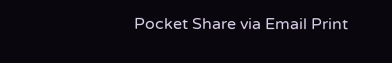Pocket Share via Email Print